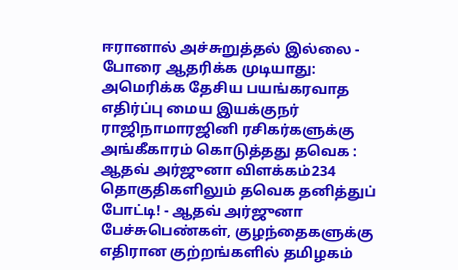ஈரானால் அச்சுறுத்தல் இல்லை - போரை ஆதரிக்க முடியாது: அமெரிக்க தேசிய பயங்கரவாத எதிர்ப்பு மைய இயக்குநர் ராஜிநாமாரஜினி ரசிகர்களுக்கு அங்கீகாரம் கொடுத்தது தவெக : ஆதவ் அர்ஜுனா விளக்கம்234 தொகுதிகளிலும் தவெக தனித்துப் போட்டி! - ஆதவ் அர்ஜுனா பேச்சுபெண்கள், குழந்தைகளுக்கு எதிரான குற்றங்களில் தமிழகம்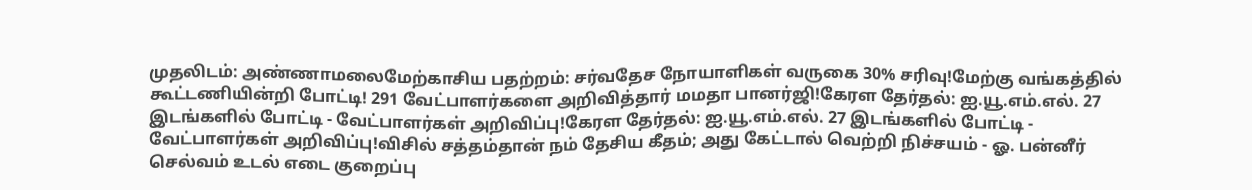முதலிடம்: அண்ணாமலைமேற்காசிய பதற்றம்: சர்வதேச நோயாளிகள் வருகை 30% சரிவு!மேற்கு வங்கத்தில் கூட்டணியின்றி போட்டி! 291 வேட்பாளர்களை அறிவித்தார் மமதா பானர்ஜி!கேரள தேர்தல்: ஐ.யூ.எம்.எல். 27 இடங்களில் போட்டி - வேட்பாளர்கள் அறிவிப்பு!கேரள தேர்தல்: ஐ.யூ.எம்.எல். 27 இடங்களில் போட்டி - வேட்பாளர்கள் அறிவிப்பு!விசில் சத்தம்தான் நம் தேசிய கீதம்; அது கேட்டால் வெற்றி நிச்சயம் - ஓ. பன்னீர் செல்வம் உடல் எடை குறைப்பு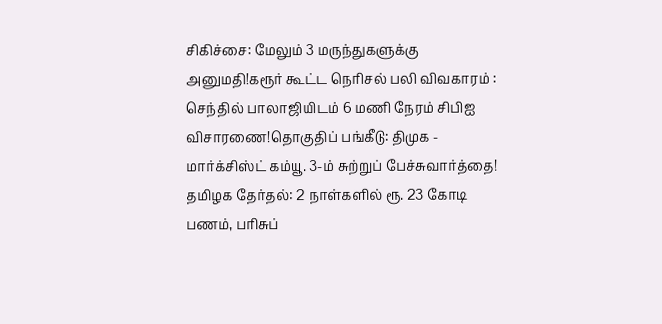சிகிச்சை: மேலும் 3 மருந்துகளுக்கு அனுமதி!கரூர் கூட்ட நெரிசல் பலி விவகாரம் : செந்தில் பாலாஜியிடம் 6 மணி நேரம் சிபிஐ விசாரணை!தொகுதிப் பங்கீடு: திமுக - மார்க்சிஸ்ட் கம்யூ. 3-ம் சுற்றுப் பேச்சுவார்த்தை! தமிழக தேர்தல்: 2 நாள்களில் ரூ. 23 கோடி பணம், பரிசுப்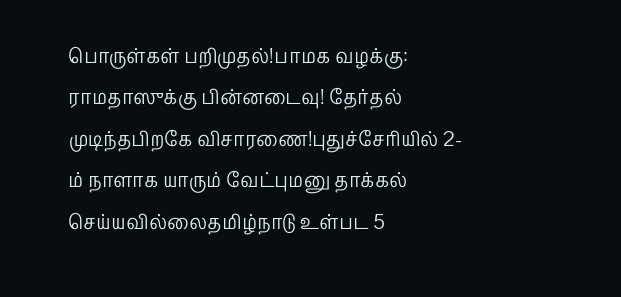பொருள்கள் பறிமுதல்!பாமக வழக்கு: ராமதாஸுக்கு பின்னடைவு! தேர்தல் முடிந்தபிறகே விசாரணை!புதுச்சேரியில் 2-ம் நாளாக யாரும் வேட்புமனு தாக்கல் செய்யவில்லைதமிழ்நாடு உள்பட 5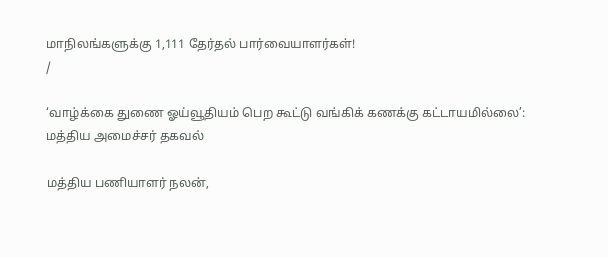மாநிலங்களுக்கு 1,111 தேர்தல் பார்வையாளர்கள்!
/

‘வாழ்க்கை துணை ஓய்வூதியம் பெற கூட்டு வங்கிக் கணக்கு கட்டாயமில்லை’: மத்திய அமைச்சர் தகவல்

மத்திய பணியாளர் நலன்,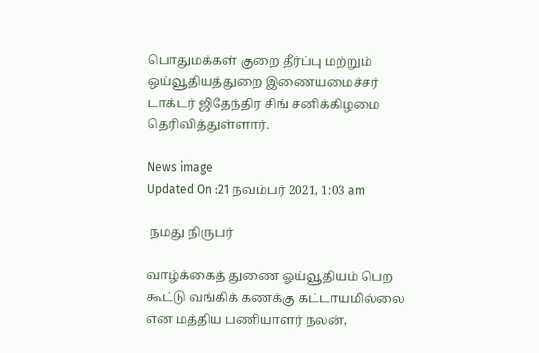பொதுமக்கள் குறை தீர்ப்பு மற்றும் ஒய்வூதியத்துறை இணையமைச்சர் டாக்டர் ஜிதேந்திர சிங் சனிக்கிழமை தெரிவித்துள்ளார்.

News image
Updated On :21 நவம்பர் 2021, 1:03 am

 நமது நிருபர்

வாழ்க்கைத் துணை ஓய்வூதியம் பெற கூட்டு வங்கிக் கணக்கு கட்டாயமில்லை என மத்திய பணியாளர் நலன்,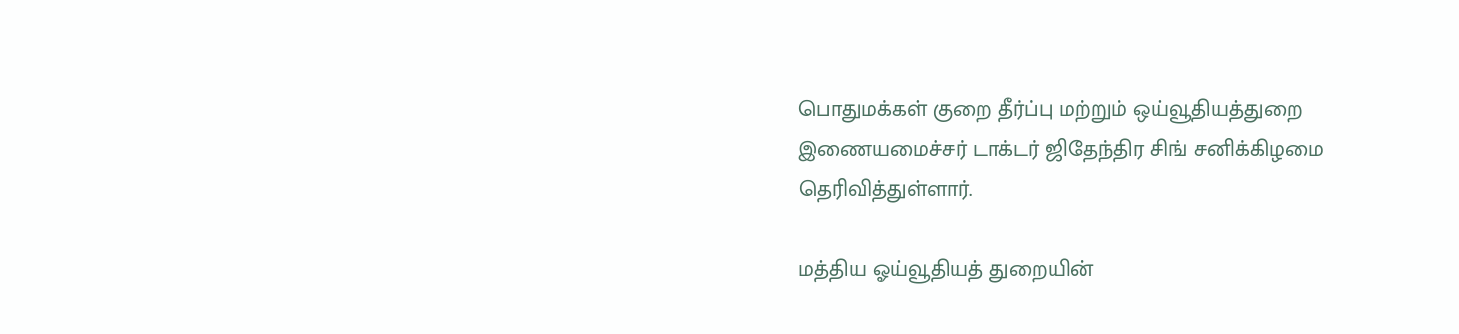பொதுமக்கள் குறை தீர்ப்பு மற்றும் ஒய்வூதியத்துறை இணையமைச்சர் டாக்டர் ஜிதேந்திர சிங் சனிக்கிழமை தெரிவித்துள்ளார்.

மத்திய ஓய்வூதியத் துறையின்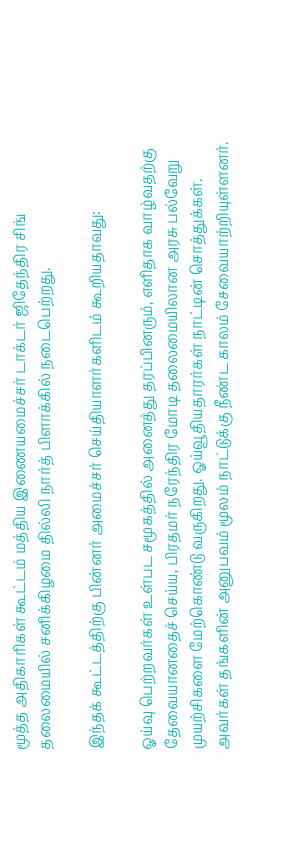மூத்த அதிகாரிகள் கூட்டம் மத்திய இணையமைச்சர் டாக்டர் ஜிதேந்திர சிங் தலைமையில் சனிக்கிழமை தில்லி நார்த் பிளாக்கில் நடைபெற்றது.

இந்தக் கூட்டத்திற்கு பின்னர் அமைச்சர் செய்தியாளர்களிடம் கூறியதாவது:

ஓய்வு பெற்றவர்கள் உள்பட சமூகத்தில் அனைத்து தரப்பினரும், எளிதாக வாழ்வதற்கு தேவையானதைச் செய்ய, பிரதமர் நரேந்திர மோடி தலைமையிலான அரசு பல்வேறு முயற்சிகளை மேற்கொண்டு வருகிறது. ஓய்வூதியதாரர்கள் நாட்டின் சொத்துக்கள். அவர்கள் தங்களின் அனுபவம் மூலம் நாட்டுக்கு நீண்ட காலம் சேவையாற்றியுள்ளனர்.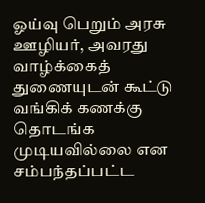ஓய்வு பெறும் அரசு ஊழியர், அவரது வாழ்க்கைத் துணையுடன் கூட்டு வங்கிக் கணக்கு தொடங்க முடியவில்லை என சம்பந்தப்பட்ட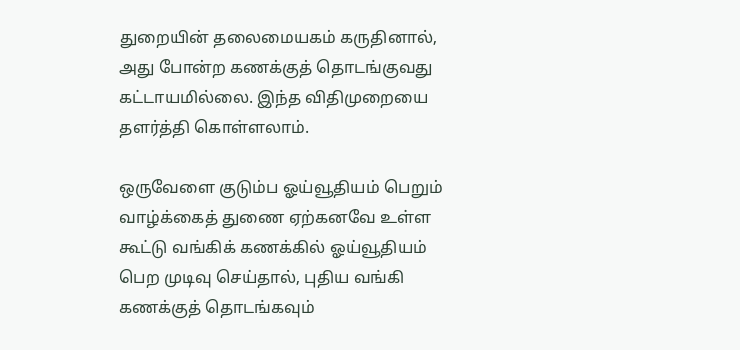துறையின் தலைமையகம் கருதினால், அது போன்ற கணக்குத் தொடங்குவது கட்டாயமில்லை. இந்த விதிமுறையை தளர்த்தி கொள்ளலாம்.

ஒருவேளை குடும்ப ஓய்வூதியம் பெறும் வாழ்க்கைத் துணை ஏற்கனவே உள்ள கூட்டு வங்கிக் கணக்கில் ஓய்வூதியம் பெற முடிவு செய்தால், புதிய வங்கி கணக்குத் தொடங்கவும்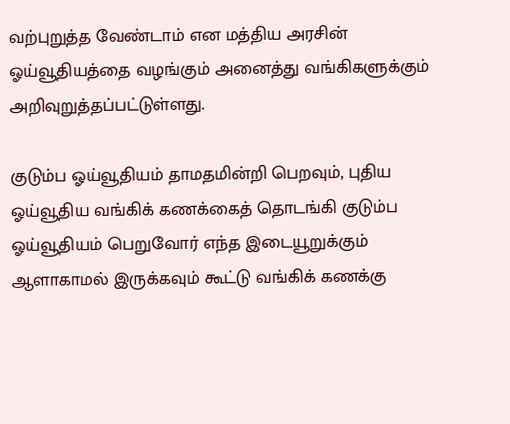வற்புறுத்த வேண்டாம் என மத்திய அரசின் ஓய்வூதியத்தை வழங்கும் அனைத்து வங்கிகளுக்கும் அறிவுறுத்தப்பட்டுள்ளது.

குடும்ப ஓய்வூதியம் தாமதமின்றி பெறவும், புதிய ஓய்வூதிய வங்கிக் கணக்கைத் தொடங்கி குடும்ப ஓய்வூதியம் பெறுவோர் எந்த இடையூறுக்கும் ஆளாகாமல் இருக்கவும் கூட்டு வங்கிக் கணக்கு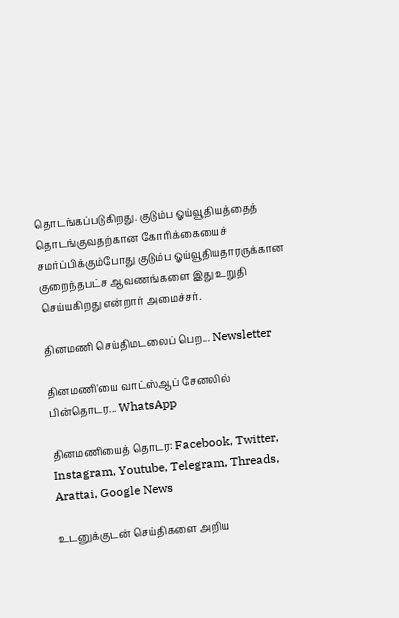தொடங்கப்படுகிறது. குடும்ப ஓய்வூதியத்தைத் தொடங்குவதற்கான கோரிக்கையைச் சமர்ப்பிக்கும்போது குடும்ப ஓய்வூதியதாரருக்கான குறைந்தபட்ச ஆவணங்களை இது உறுதி செய்யகிறது என்றார் அமைச்சர்.

தினமணி செய்திமடலைப் பெற... Newsletter

தினமணி'யை வாட்ஸ்ஆப் சேனலில் பின்தொடர... WhatsApp

தினமணியைத் தொடர: Facebook, Twitter, Instagram, Youtube, Telegram, Threads, Arattai, Google News

உடனுக்குடன் செய்திகளை அறிய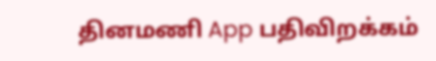தினமணி App பதிவிறக்கம்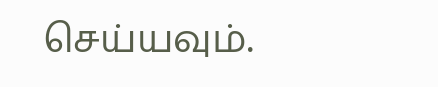செய்யவும்.